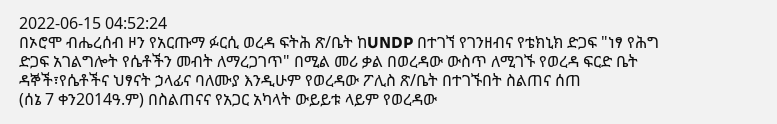2022-06-15 04:52:24
በኦሮሞ ብሔረሰብ ዞን የአርጡማ ፉርሲ ወረዳ ፍትሕ ጽ/ቤት ከUNDP በተገኘ የገንዘብና የቴክኒክ ድጋፍ "ነፃ የሕግ ድጋፍ አገልግሎት የሴቶችን መብት ለማረጋገጥ" በሚል መሪ ቃል በወረዳው ውስጥ ለሚገኙ የወረዳ ፍርድ ቤት ዳኞች፣የሴቶችና ህፃናት ኃላፊና ባለሙያ እንዲሁም የወረዳው ፖሊስ ጽ/ቤት በተገኙበት ስልጠና ሰጠ
(ሰኔ 7 ቀን2014ዓ.ም) በስልጠናና የአጋር አካላት ውይይቱ ላይም የወረዳው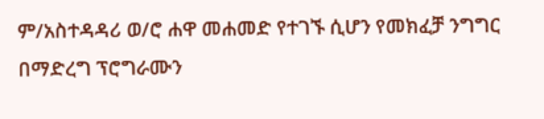ም/አስተዳዳሪ ወ/ሮ ሐዋ መሐመድ የተገኙ ሲሆን የመክፈቻ ንግግር በማድረግ ፕሮግራሙን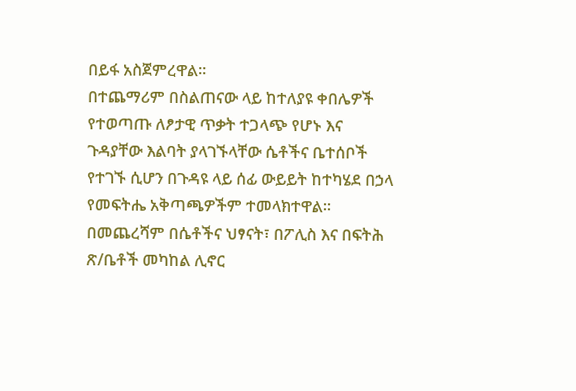በይፋ አስጀምረዋል።
በተጨማሪም በስልጠናው ላይ ከተለያዩ ቀበሌዎች የተወጣጡ ለፆታዊ ጥቃት ተጋላጭ የሆኑ እና ጉዳያቸው እልባት ያላገኙላቸው ሴቶችና ቤተሰቦች የተገኙ ሲሆን በጉዳዩ ላይ ሰፊ ውይይት ከተካሄደ በኃላ የመፍትሔ አቅጣጫዎችም ተመላክተዋል።
በመጨረሻም በሴቶችና ህፃናት፣ በፖሊስ እና በፍትሕ ጽ/ቤቶች መካከል ሊኖር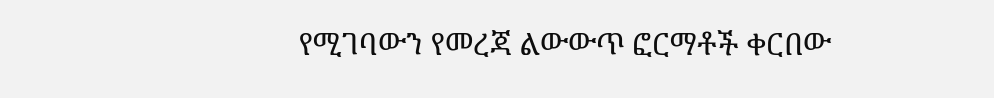የሚገባውን የመረጃ ልውውጥ ፎርማቶች ቀርበው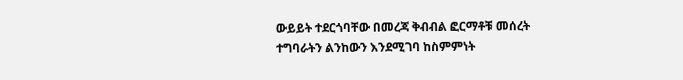ውይይት ተደርጎባቸው በመረጃ ቅብብል ፎርማቶቹ መሰረት ተግባራትን ልንከውን እንደሚገባ ከስምምነት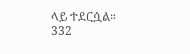ላይ ተደርሷል።
332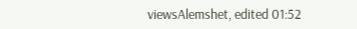viewsAlemshet, edited 01:52